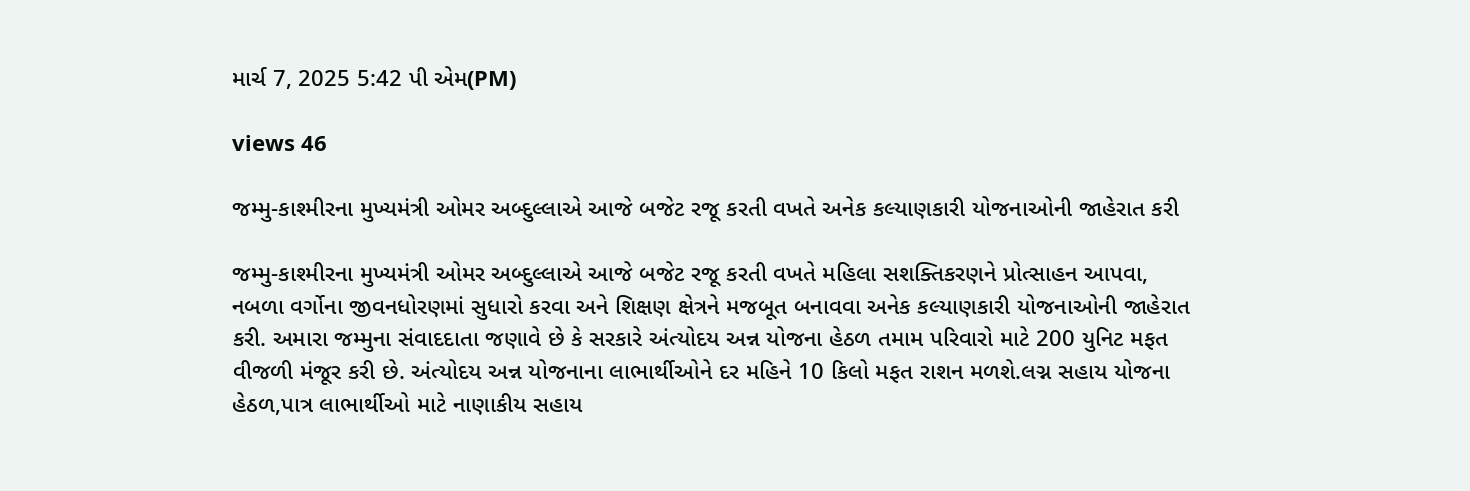માર્ચ 7, 2025 5:42 પી એમ(PM)

views 46

જમ્મુ-કાશ્મીરના મુખ્યમંત્રી ઓમર અબ્દુલ્લાએ આજે બજેટ રજૂ કરતી વખતે અનેક કલ્યાણકારી યોજનાઓની જાહેરાત કરી

જમ્મુ-કાશ્મીરના મુખ્યમંત્રી ઓમર અબ્દુલ્લાએ આજે બજેટ રજૂ કરતી વખતે મહિલા સશક્તિકરણને પ્રોત્સાહન આપવા, નબળા વર્ગોના જીવનધોરણમાં સુધારો કરવા અને શિક્ષણ ક્ષેત્રને મજબૂત બનાવવા અનેક કલ્યાણકારી યોજનાઓની જાહેરાત કરી. અમારા જમ્મુના સંવાદદાતા જણાવે છે કે સરકારે અંત્યોદય અન્ન યોજના હેઠળ તમામ પરિવારો માટે 200 યુનિટ મફત વીજળી મંજૂર કરી છે. અંત્યોદય અન્ન યોજનાના લાભાર્થીઓને દર મહિને 10 કિલો મફત રાશન મળશે.લગ્ન સહાય યોજના હેઠળ,પાત્ર લાભાર્થીઓ માટે નાણાકીય સહાય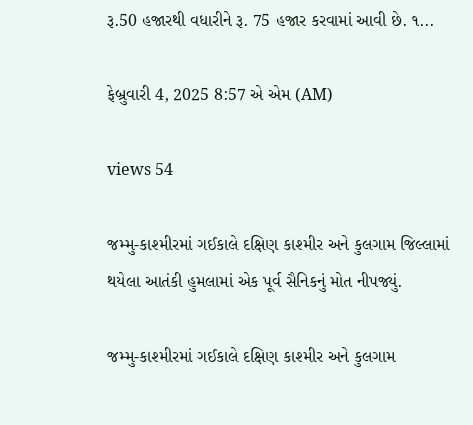રૂ.50 હજારથી વધારીને રૂ. 75 હજાર કરવામાં આવી છે. ૧...

ફેબ્રુવારી 4, 2025 8:57 એ એમ (AM)

views 54

જમ્મુ-કાશ્મીરમાં ગઈકાલે દક્ષિણ કાશ્મીર અને કુલગામ જિલ્લામાં થયેલા આતંકી હુમલામાં એક પૂર્વ સૈનિકનું મોત નીપજ્યું.

જમ્મુ-કાશ્મીરમાં ગઈકાલે દક્ષિણ કાશ્મીર અને કુલગામ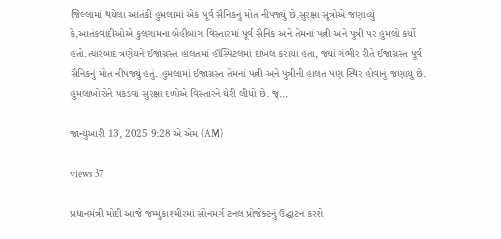જિલ્લામાં થયેલા આતંકી હુમલામાં એક પૂર્વ સૈનિકનું મોત નીપજ્યું છે.સુરક્ષા સૂત્રોએ જણાવ્યું કે,આતંકવાદીઓએ કુલગામના બેહીબાગ વિસ્તારમાં પૂર્વ સૈનિક અને તેમનાં પત્ની અને પુત્રી પર હુમલો કર્યો હતો.ત્યારબાદ ત્રણેયને ઈજાગ્રસ્ત હાલતમાં હૉસ્પિટલમાં દાખલ કરાયા હતા, જ્યાં ગંભીર રીતે ઈજાગ્રસ્ત પૂર્વ સૈનિકનું મોત નીપજ્યું હતું. હુમલામાં ઈજાગ્રસ્ત તેમનાં પત્ની અને પુત્રીની હાલત પણ સ્થિર હોવાનું જણાયુ છે. હુમલાખોરોને પકડવા સુરક્ષા દળોએ વિસ્તારને ઘેરી લીધો છે. જ્...

જાન્યુઆરી 13, 2025 9:28 એ એમ (AM)

views 37

પ્રધાનમંત્રી મોદી આજે જમ્મુકાશ્મીરમાં સોનમર્ગ ટનલ પ્રોજેક્ટનું ઉદ્ઘાટન કરશે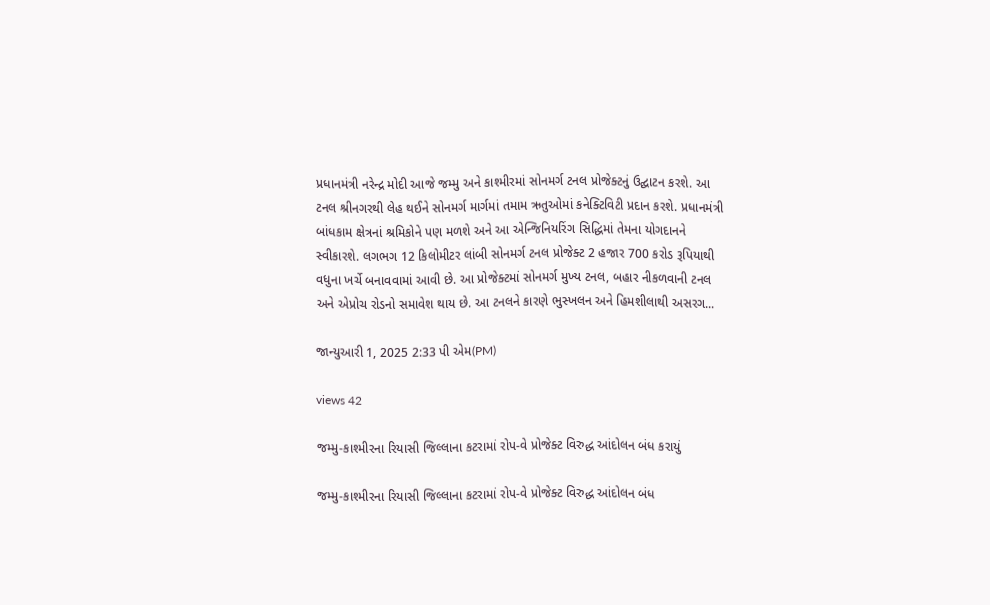પ્રધાનમંત્રી નરેન્દ્ર મોદી આજે જમ્મુ અને કાશ્મીરમાં સોનમર્ગ ટનલ પ્રોજેક્ટનું ઉદ્ઘાટન કરશે. આ ટનલ શ્રીનગરથી લેહ થઈને સોનમર્ગ માર્ગમાં તમામ ઋતુઓમાં કનેક્ટિવિટી પ્રદાન કરશે. પ્રધાનમંત્રી બાંધકામ ક્ષેત્રનાં શ્રમિકોને પણ મળશે અને આ એન્જિનિયરિંગ સિદ્ધિમાં તેમના યોગદાનને સ્વીકારશે. લગભગ 12 કિલોમીટર લાંબી સોનમર્ગ ટનલ પ્રોજેક્ટ 2 હજાર 700 કરોડ રૂપિયાથી વધુના ખર્ચે બનાવવામાં આવી છે. આ પ્રોજેક્ટમાં સોનમર્ગ મુખ્ય ટનલ, બહાર નીકળવાની ટનલ અને એપ્રોચ રોડનો સમાવેશ થાય છે. આ ટનલને કારણે ભુસ્ખલન અને હિમશીલાથી અસરગ...

જાન્યુઆરી 1, 2025 2:33 પી એમ(PM)

views 42

જમ્મુ-કાશ્મીરના રિયાસી જિલ્લાના કટરામાં રોપ-વે પ્રોજેક્ટ વિરુદ્ધ આંદોલન બંધ કરાયું

જમ્મુ-કાશ્મીરના રિયાસી જિલ્લાના કટરામાં રોપ-વે પ્રોજેક્ટ વિરુદ્ધ આંદોલન બંધ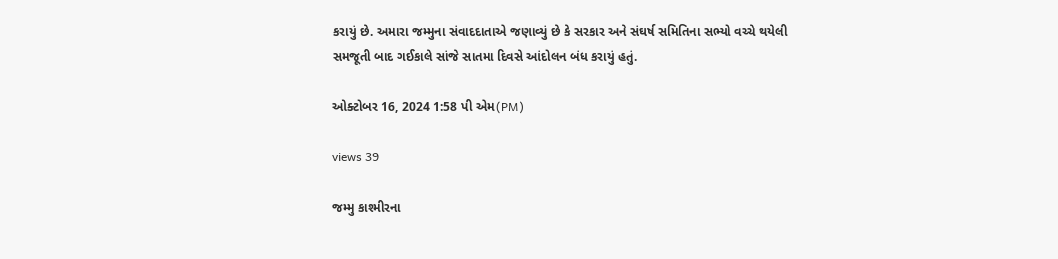કરાયું છે. અમારા જમ્મુના સંવાદદાતાએ જણાવ્યું છે કે સરકાર અને સંઘર્ષ સમિતિના સભ્યો વચ્ચે થયેલી સમજૂતી બાદ ગઈકાલે સાંજે સાતમા દિવસે આંદોલન બંધ કરાયું હતું.

ઓક્ટોબર 16, 2024 1:58 પી એમ(PM)

views 39

જમ્મુ કાશ્મીરના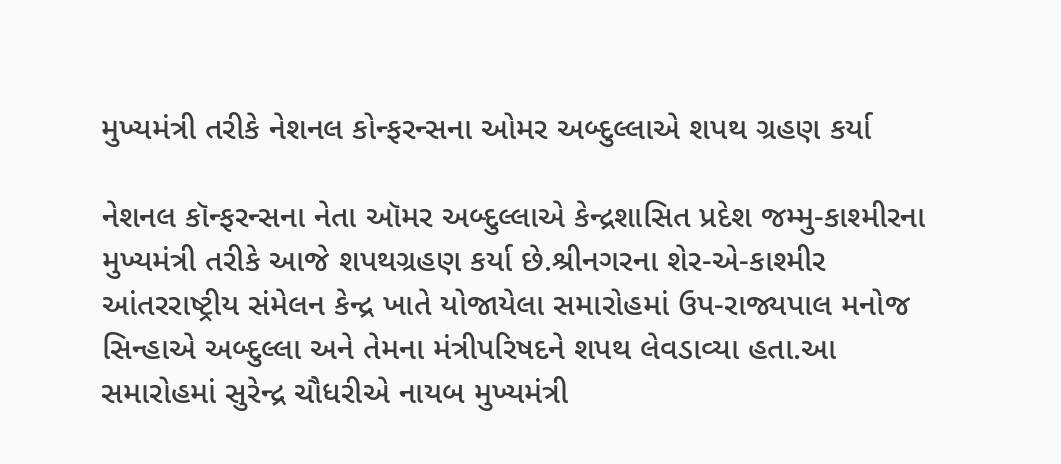મુખ્યમંત્રી તરીકે નેશનલ કોન્ફરન્સના ઓમર અબ્દુલ્લાએ શપથ ગ્રહણ કર્યા

નેશનલ કૉન્ફરન્સના નેતા ઑમર અબ્દુલ્લાએ કેન્દ્રશાસિત પ્રદેશ જમ્મુ-કાશ્મીરના મુખ્યમંત્રી તરીકે આજે શપથગ્રહણ કર્યા છે.શ્રીનગરના શેર-એ-કાશ્મીર આંતરરાષ્ટ્રીય સંમેલન કેન્દ્ર ખાતે યોજાયેલા સમારોહમાં ઉપ-રાજ્યપાલ મનોજ સિન્હાએ અબ્દુલ્લા અને તેમના મંત્રીપરિષદને શપથ લેવડાવ્યા હતા.આ સમારોહમાં સુરેન્દ્ર ચૌધરીએ નાયબ મુખ્યમંત્રી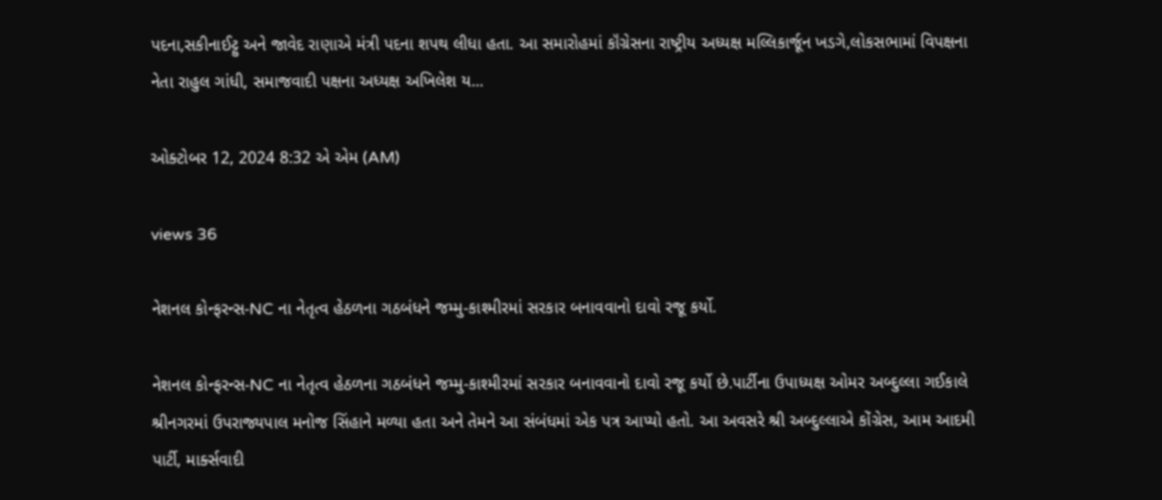પદના,સકીનાઈટ્ટુ અને જાવેદ રાણાએ મંત્રી પદના શપથ લીધા હતા. આ સમારોહમાં કૉંગ્રેસના રાષ્ટ્રીય અધ્યક્ષ મલ્લિકાર્જૂન ખડગે,લોકસભામાં વિપક્ષના નેતા રાહુલ ગાંધી, સમાજવાદી પક્ષના અધ્યક્ષ અખિલેશ ય...

ઓક્ટોબર 12, 2024 8:32 એ એમ (AM)

views 36

નેશનલ કોન્ફરન્સ-NC ના નેતૃત્વ હેઠળના ગઠબંધને જમ્મુ-કાશ્મીરમાં સરકાર બનાવવાનો દાવો રજૂ કર્યો.

નેશનલ કોન્ફરન્સ-NC ના નેતૃત્વ હેઠળના ગઠબંધને જમ્મુ-કાશ્મીરમાં સરકાર બનાવવાનો દાવો રજૂ કર્યો છે.પાર્ટીના ઉપાધ્યક્ષ ઓમર અબ્દુલ્લા ગઈકાલે શ્રીનગરમાં ઉપરાજ્યપાલ મનોજ સિંહાને મળ્યા હતા અને તેમને આ સંબંધમાં એક પત્ર આપ્યો હતો. આ અવસરે શ્રી અબ્દુલ્લાએ કોંગ્રેસ, આમ આદમી પાર્ટી, માર્ક્સવાદી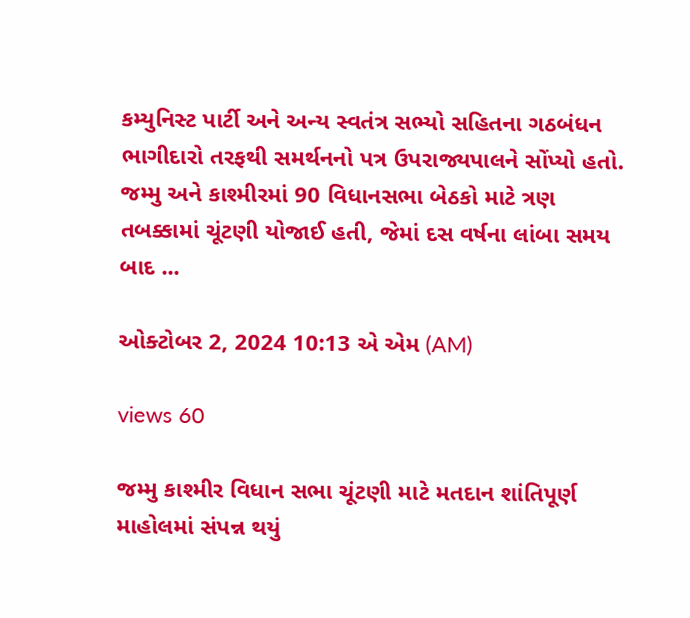કમ્યુનિસ્ટ પાર્ટી અને અન્ય સ્વતંત્ર સભ્યો સહિતના ગઠબંધન ભાગીદારો તરફથી સમર્થનનો પત્ર ઉપરાજ્યપાલને સોંપ્યો હતો. જમ્મુ અને કાશ્મીરમાં 90 વિધાનસભા બેઠકો માટે ત્રણ તબક્કામાં ચૂંટણી યોજાઈ હતી, જેમાં દસ વર્ષના લાંબા સમય બાદ ...

ઓક્ટોબર 2, 2024 10:13 એ એમ (AM)

views 60

જમ્મુ કાશ્મીર વિધાન સભા ચૂંટણી માટે મતદાન શાંતિપૂર્ણ માહોલમાં સંપન્ન થયું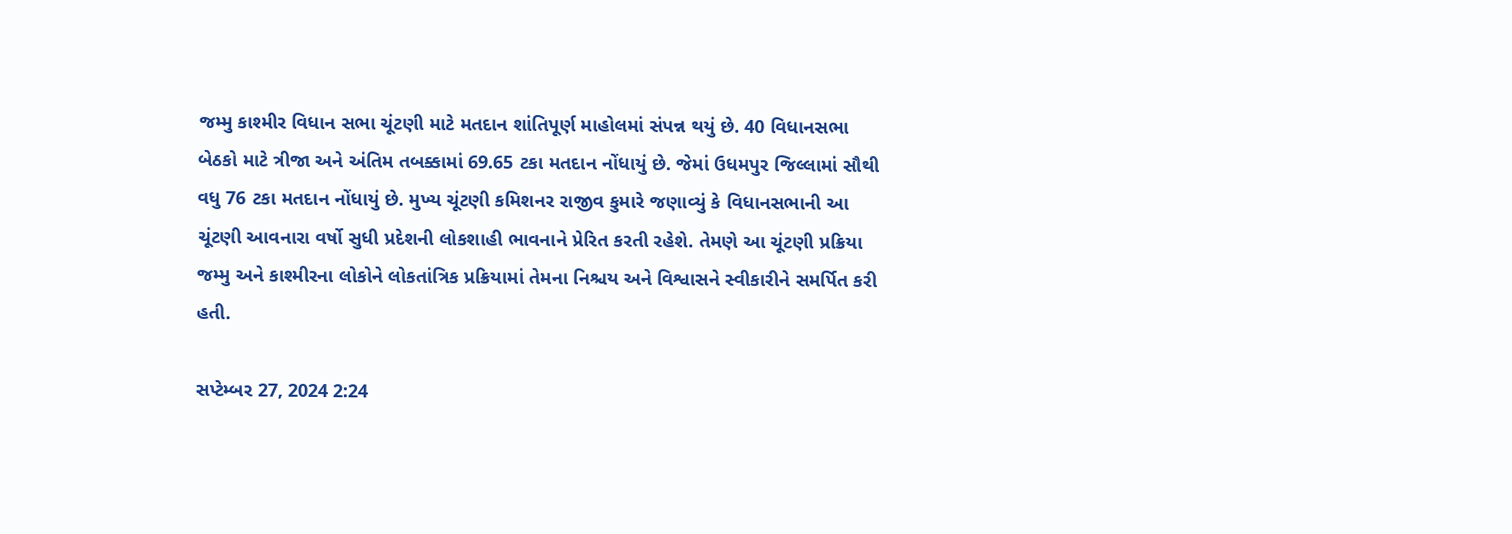જમ્મુ કાશ્મીર વિધાન સભા ચૂંટણી માટે મતદાન શાંતિપૂર્ણ માહોલમાં સંપન્ન થયું છે. 40 વિધાનસભા બેઠકો માટે ત્રીજા અને અંતિમ તબક્કામાં 69.65 ટકા મતદાન નોંધાયું છે. જેમાં ઉધમપુર જિલ્લામાં સૌથી વધુ 76 ટકા મતદાન નોંધાયું છે. મુખ્ય ચૂંટણી કમિશનર રાજીવ કુમારે જણાવ્યું કે વિધાનસભાની આ ચૂંટણી આવનારા વર્ષો સુધી પ્રદેશની લોકશાહી ભાવનાને પ્રેરિત કરતી રહેશે. તેમણે આ ચૂંટણી પ્રક્રિયા જમ્મુ અને કાશ્મીરના લોકોને લોકતાંત્રિક પ્રક્રિયામાં તેમના નિશ્ચય અને વિશ્વાસને સ્વીકારીને સમર્પિત કરી હતી.

સપ્ટેમ્બર 27, 2024 2:24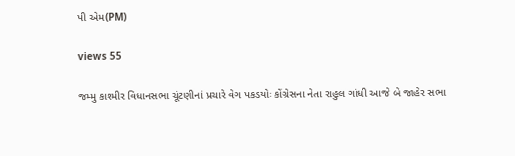પી એમ(PM)

views 55

જમ્મુ કાશ્મીર વિધાનસભા ચૂંટણીનાં પ્રચારે વેગ પકડયોઃ કોંગ્રેસના નેતા રાહુલ ગાંધી આજે બે જાહેર સભા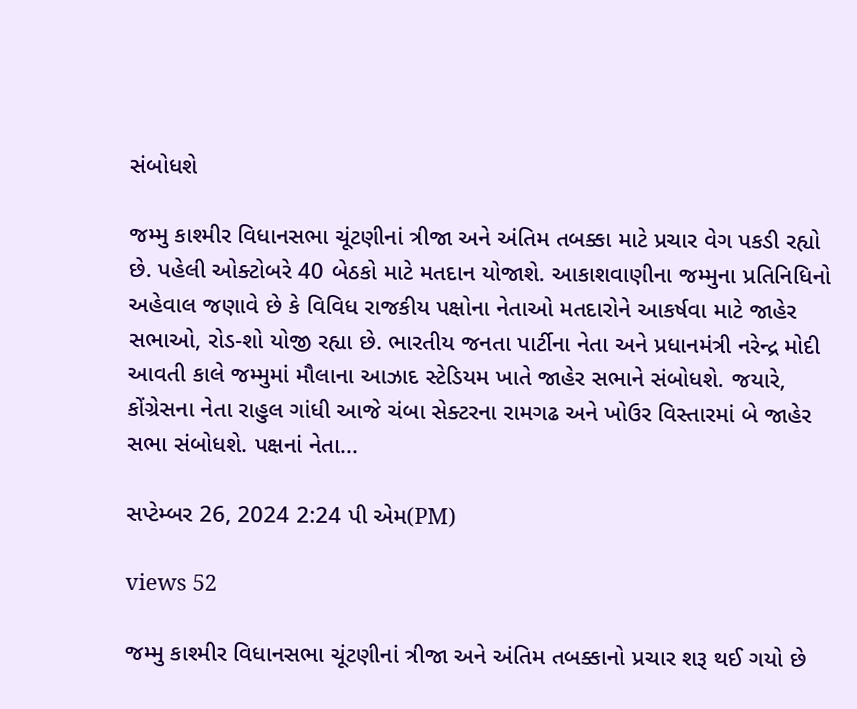સંબોધશે

જમ્મુ કાશ્મીર વિધાનસભા ચૂંટણીનાં ત્રીજા અને અંતિમ તબક્કા માટે પ્રચાર વેગ પકડી રહ્યો છે. પહેલી ઓક્ટોબરે 40 બેઠકો માટે મતદાન યોજાશે. આકાશવાણીના જમ્મુના પ્રતિનિધિનો અહેવાલ જણાવે છે કે વિવિધ રાજકીય પક્ષોના નેતાઓ મતદારોને આકર્ષવા માટે જાહેર સભાઓ, રોડ-શો યોજી રહ્યા છે. ભારતીય જનતા પાર્ટીના નેતા અને પ્રધાનમંત્રી નરેન્દ્ર મોદી આવતી કાલે જમ્મુમાં મૌલાના આઝાદ સ્ટેડિયમ ખાતે જાહેર સભાને સંબોધશે. જયારે, કોંગ્રેસના નેતા રાહુલ ગાંધી આજે ચંબા સેક્ટરના રામગઢ અને ખોઉર વિસ્તારમાં બે જાહેર સભા સંબોધશે. પક્ષનાં નેતા...

સપ્ટેમ્બર 26, 2024 2:24 પી એમ(PM)

views 52

જમ્મુ કાશ્મીર વિધાનસભા ચૂંટણીનાં ત્રીજા અને અંતિમ તબક્કાનો પ્રચાર શરૂ થઈ ગયો છે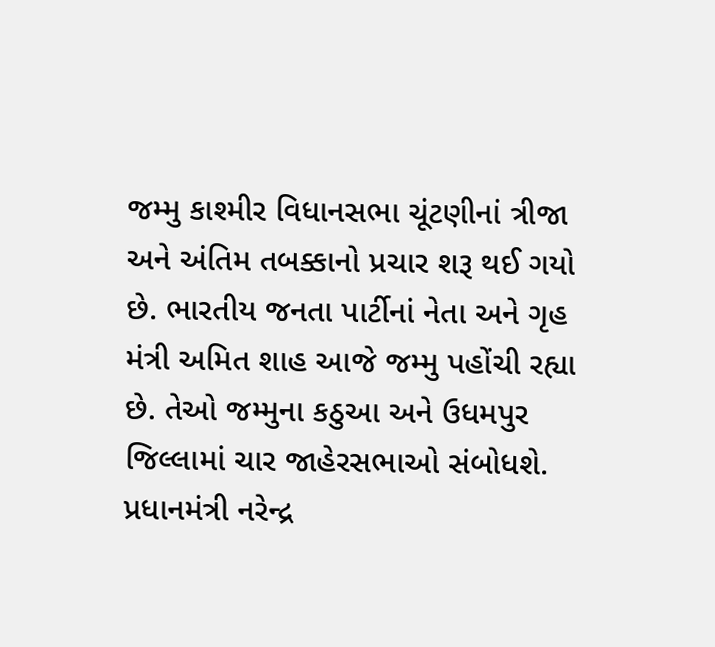જમ્મુ કાશ્મીર વિધાનસભા ચૂંટણીનાં ત્રીજા અને અંતિમ તબક્કાનો પ્રચાર શરૂ થઈ ગયો છે. ભારતીય જનતા પાર્ટીનાં નેતા અને ગૃહ મંત્રી અમિત શાહ આજે જમ્મુ પહોંચી રહ્યા છે. તેઓ જમ્મુના કઠુઆ અને ઉધમપુર જિલ્લામાં ચાર જાહેરસભાઓ સંબોધશે. પ્રધાનમંત્રી નરેન્દ્ર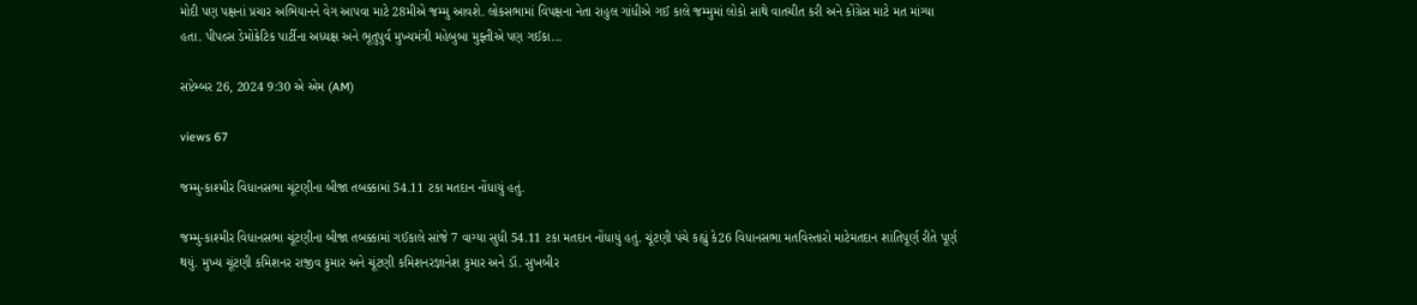મોદી પણ પક્ષનાં પ્રચાર અભિયાનને વેગ આપવા માટે 28મીએ જમ્મુ આવશે. લોકસભામાં વિપક્ષના નેતા રાહુલ ગાંધીએ ગઈ કાલે જમ્મુમાં લોકો સાથે વાતચીત કરી અને કોંગ્રેસ માટે મત માંગ્યા હતા. પીપલ્સ ડેમોક્રેટિક પાર્ટીના અધ્યક્ષ અને ભૂતુપુર્વ મુખ્યમંત્રી મહેબુબા મુફ્તીએ પણ ગઈકા...

સપ્ટેમ્બર 26, 2024 9:30 એ એમ (AM)

views 67

જમ્મુ-કાશ્મીર વિધાનસભા ચૂંટણીના બીજા તબક્કામાં 54.11 ટકા મતદાન નોંધાયું હતું.

જમ્મુ-કાશ્મીર વિધાનસભા ચૂંટણીના બીજા તબક્કામાં ગઈકાલે સાંજે 7 વાગ્યા સુધી 54.11 ટકા મતદાન નોંધાયું હતું. ચૂંટણી પંચે કહ્યું કે26 વિધાનસભા મતવિસ્તારો માટેમતદાન શાંતિપૂર્ણ રીતે પૂર્ણ થયું. મુખ્ય ચૂંટણી કમિશનર રાજીવ કુમાર અને ચૂંટણી કમિશનરજ્ઞાનેશ કુમાર અને ડૉ. સુખબીર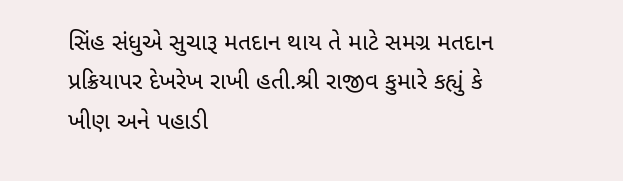સિંહ સંધુએ સુચારૂ મતદાન થાય તે માટે સમગ્ર મતદાન પ્રક્રિયાપર દેખરેખ રાખી હતી.શ્રી રાજીવ કુમારે કહ્યું કે ખીણ અને પહાડી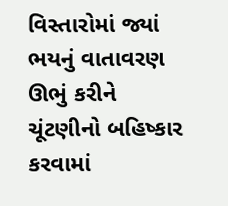વિસ્તારોમાં જ્યાં ભયનું વાતાવરણ ઊભું કરીને ચૂંટણીનો બહિષ્કાર કરવામાં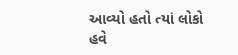આવ્યો હતો ત્યાં લોકો હવે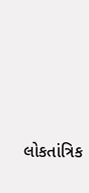લોકતાંત્રિક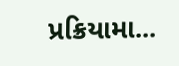પ્રક્રિયામા...